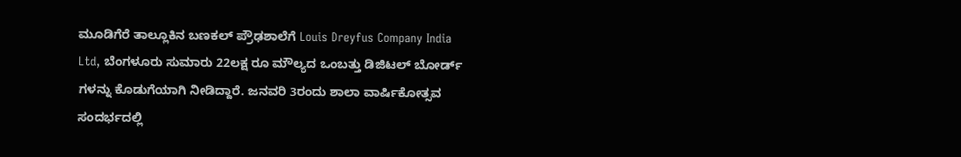ಮೂಡಿಗೆರೆ ತಾಲ್ಲೂಕಿನ ಬಣಕಲ್ ಪ್ರೌಢಶಾಲೆಗೆ Louis Dreyfus Company India Ltd, ಬೆಂಗಳೂರು ಸುಮಾರು 22ಲಕ್ಷ ರೂ ಮೌಲ್ಯದ ಒಂಬತ್ತು ಡಿಜಿಟಲ್ ಬೋರ್ಡ್ ಗಳನ್ನು ಕೊಡುಗೆಯಾಗಿ ನೀಡಿದ್ದಾರೆ. ಜನವರಿ 3ರಂದು ಶಾಲಾ ವಾರ್ಷಿಕೋತ್ಸವ ಸಂದರ್ಭದಲ್ಲಿ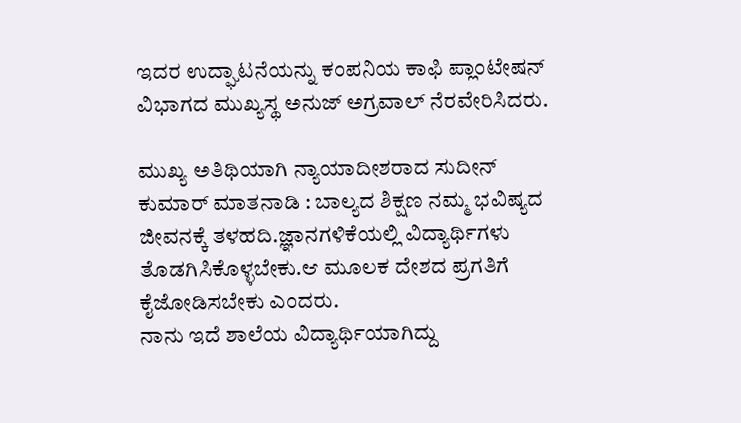ಇದರ ಉದ್ಘಾಟನೆಯನ್ನು ಕಂಪನಿಯ ಕಾಫಿ ಪ್ಲಾಂಟೇಷನ್ ವಿಭಾಗದ ಮುಖ್ಯಸ್ಥ ಅನುಜ್ ಅಗ್ರವಾಲ್ ನೆರವೇರಿಸಿದರು.

ಮುಖ್ಯ ಅತಿಥಿಯಾಗಿ ನ್ಯಾಯಾದೀಶರಾದ ಸುದೀನ್ ಕುಮಾರ್ ಮಾತನಾಡಿ : ಬಾಲ್ಯದ ಶಿಕ್ಷಣ ನಮ್ಮ ಭವಿಷ್ಯದ ಜೀವನಕ್ಕೆ ತಳಹದಿ.ಜ್ಞಾನಗಳಿಕೆಯಲ್ಲಿ ವಿದ್ಯಾರ್ಥಿಗಳು ತೊಡಗಿಸಿಕೊಳ್ಳಬೇಕು.ಆ ಮೂಲಕ ದೇಶದ ಪ್ರಗತಿಗೆ ಕೈಜೋಡಿಸಬೇಕು ಎಂದರು.
ನಾನು ಇದೆ ಶಾಲೆಯ ವಿದ್ಯಾರ್ಥಿಯಾಗಿದ್ದು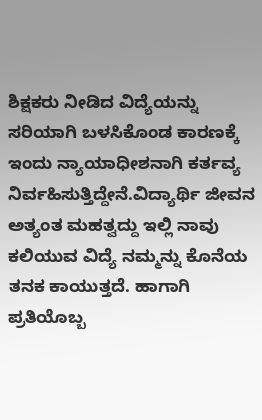ಶಿಕ್ಷಕರು ನೀಡಿದ ವಿದ್ಯೆಯನ್ನು ಸರಿಯಾಗಿ ಬಳಸಿಕೊಂಡ ಕಾರಣಕ್ಕೆ ಇಂದು ನ್ಯಾಯಾಧೀಶನಾಗಿ ಕರ್ತವ್ಯ ನಿರ್ವಹಿಸುತ್ತಿದ್ದೇನೆ.ವಿದ್ಯಾರ್ಥಿ ಜೀವನ ಅತ್ಯಂತ ಮಹತ್ವದ್ದು ಇಲ್ಲಿ ನಾವು ಕಲಿಯುವ ವಿದ್ಯೆ ನಮ್ಮನ್ನು ಕೊನೆಯ ತನಕ ಕಾಯುತ್ತದೆ. ಹಾಗಾಗಿ ಪ್ರತಿಯೊಬ್ಬ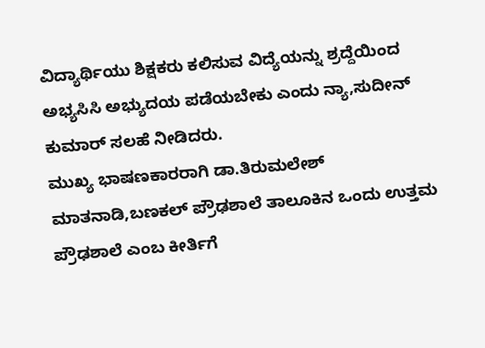ವಿದ್ಯಾರ್ಥಿಯು ಶಿಕ್ಷಕರು ಕಲಿಸುವ ವಿದ್ಯೆಯನ್ನು ಶ್ರದ್ದೆಯಿಂದ ಅಭ್ಯಸಿಸಿ ಅಭ್ಯುದಯ ಪಡೆಯಬೇಕು ಎಂದು ನ್ಯಾ,ಸುದೀನ್ ಕುಮಾರ್ ಸಲಹೆ ನೀಡಿದರು.
ಮುಖ್ಯ ಭಾಷಣಕಾರರಾಗಿ ಡಾ.ತಿರುಮಲೇಶ್ ಮಾತನಾಡಿ,ಬಣಕಲ್ ಪ್ರೌಢಶಾಲೆ ತಾಲೂಕಿನ ಒಂದು ಉತ್ತಮ ಪ್ರೌಢಶಾಲೆ ಎಂಬ ಕೀರ್ತಿಗೆ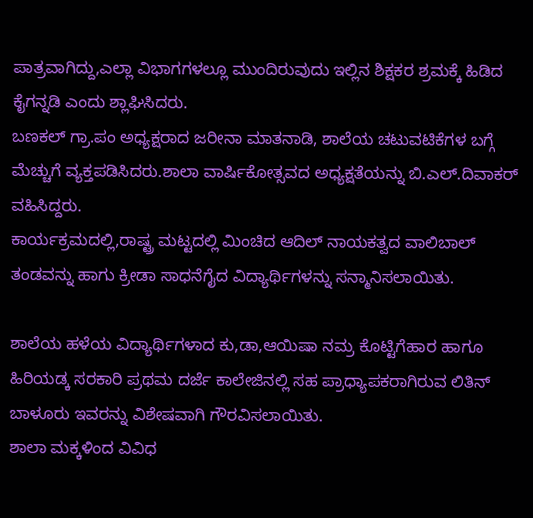ಪಾತ್ರವಾಗಿದ್ದು,ಎಲ್ಲಾ ವಿಭಾಗಗಳಲ್ಲೂ ಮುಂದಿರುವುದು ಇಲ್ಲಿನ ಶಿಕ್ಷಕರ ಶ್ರಮಕ್ಕೆ ಹಿಡಿದ ಕೈಗನ್ನಡಿ ಎಂದು ಶ್ಲಾಘಿಸಿದರು.
ಬಣಕಲ್ ಗ್ರಾ.ಪಂ ಅಧ್ಯಕ್ಷರಾದ ಜರೀನಾ ಮಾತನಾಡಿ, ಶಾಲೆಯ ಚಟುವಟಿಕೆಗಳ ಬಗ್ಗೆ ಮೆಚ್ಚುಗೆ ವ್ಯಕ್ತಪಡಿಸಿದರು.ಶಾಲಾ ವಾರ್ಷಿಕೋತ್ಸವದ ಅಧ್ಯಕ್ಷತೆಯನ್ನು ಬಿ.ಎಲ್.ದಿವಾಕರ್ ವಹಿಸಿದ್ದರು.
ಕಾರ್ಯಕ್ರಮದಲ್ಲಿ,ರಾಷ್ಟ್ರ ಮಟ್ಟದಲ್ಲಿ ಮಿಂಚಿದ ಆದಿಲ್ ನಾಯಕತ್ವದ ವಾಲಿಬಾಲ್ ತಂಡವನ್ನು ಹಾಗು ಕ್ರೀಡಾ ಸಾಧನೆಗೈದ ವಿದ್ಯಾರ್ಥಿಗಳನ್ನು ಸನ್ಮಾನಿಸಲಾಯಿತು.

ಶಾಲೆಯ ಹಳೆಯ ವಿದ್ಯಾರ್ಥಿಗಳಾದ ಕು,ಡಾ,ಆಯಿಷಾ ನಮ್ರ ಕೊಟ್ಟಿಗೆಹಾರ ಹಾಗೂ ಹಿರಿಯಡ್ಕ ಸರಕಾರಿ ಪ್ರಥಮ ದರ್ಜೆ ಕಾಲೇಜಿನಲ್ಲಿ ಸಹ ಪ್ರಾಧ್ಯಾಪಕರಾಗಿರುವ ಲಿತಿನ್ ಬಾಳೂರು ಇವರನ್ನು ವಿಶೇಷವಾಗಿ ಗೌರವಿಸಲಾಯಿತು.
ಶಾಲಾ ಮಕ್ಕಳಿಂದ ವಿವಿಧ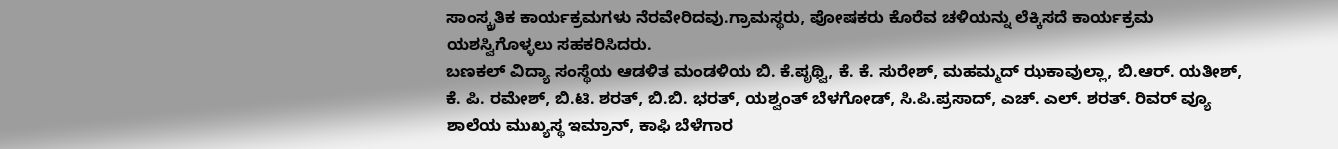ಸಾಂಸ್ಕ್ರತಿಕ ಕಾರ್ಯಕ್ರಮಗಳು ನೆರವೇರಿದವು.ಗ್ರಾಮಸ್ಥರು, ಪೋಷಕರು ಕೊರೆವ ಚಳಿಯನ್ನು ಲೆಕ್ಕಿಸದೆ ಕಾರ್ಯಕ್ರಮ ಯಶಸ್ವಿಗೊಳ್ಳಲು ಸಹಕರಿಸಿದರು.
ಬಣಕಲ್ ವಿದ್ಯಾ ಸಂಸ್ಥೆಯ ಆಡಳಿತ ಮಂಡಳಿಯ ಬಿ. ಕೆ.ಪೃಥ್ವಿ, ಕೆ. ಕೆ. ಸುರೇಶ್, ಮಹಮ್ಮದ್ ಝಕಾವುಲ್ಲಾ, ಬಿ.ಆರ್. ಯತೀಶ್, ಕೆ. ಪಿ. ರಮೇಶ್, ಬಿ.ಟಿ. ಶರತ್, ಬಿ.ಬಿ. ಭರತ್, ಯಶ್ವಂತ್ ಬೆಳಗೋಡ್, ಸಿ.ಪಿ.ಪ್ರಸಾದ್, ಎಚ್. ಎಲ್. ಶರತ್. ರಿವರ್ ವ್ಯೂ ಶಾಲೆಯ ಮುಖ್ಯಸ್ಥ ಇಮ್ರಾನ್, ಕಾಫಿ ಬೆಳೆಗಾರ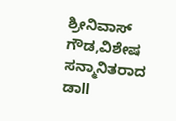ಶ್ರೀನಿವಾಸ್ ಗೌಡ,ವಿಶೇಷ ಸನ್ಮಾನಿತರಾದ ಡಾll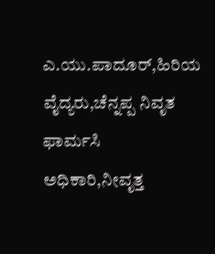ಎ.ಯು.ಪಾದೂರ್,ಹಿರಿಯ ವೈದ್ಯರು,ಚೆನ್ನಪ್ಪ ನಿವೃತ ಫಾರ್ಮಸಿ ಅಧಿಕಾರಿ,ನೀವೃತ್ತ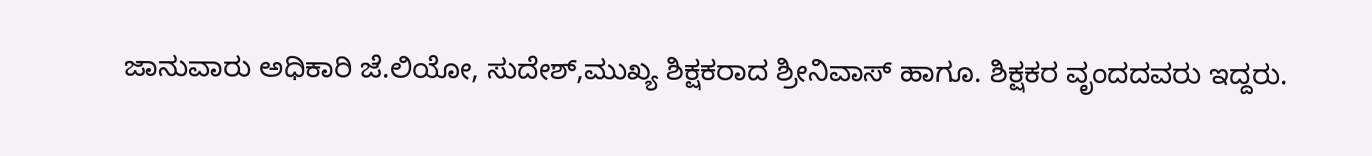ಜಾನುವಾರು ಅಧಿಕಾರಿ ಜೆ.ಲಿಯೋ, ಸುದೇಶ್,ಮುಖ್ಯ ಶಿಕ್ಷಕರಾದ ಶ್ರೀನಿವಾಸ್ ಹಾಗೂ. ಶಿಕ್ಷಕರ ವೃಂದದವರು ಇದ್ದರು.